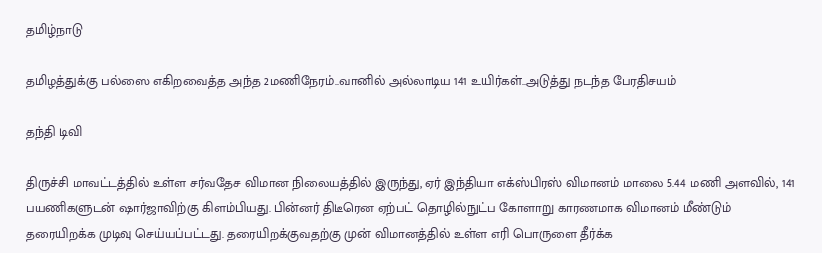தமிழ்நாடு

தமிழத்துக்கு பல்ஸை எகிறவைத்த அந்த 2மணிநேரம்..வானில் அல்லாடிய 141 உயிர்கள்..அடுத்து நடந்த பேரதிசயம்

தந்தி டிவி

திருச்சி மாவட்டத்தில் உள்ள சர்வதேச விமான நிலையத்தில் இருந்து, ஏர் இந்தியா எக்ஸ்பிரஸ் விமானம் மாலை 5.44 மணி அளவில், 141 பயணிகளுடன் ஷார்ஜாவிற்கு கிளம்பியது. பின்னர் திடீரென ஏற்பட் தொழில்நுட்ப கோளாறு காரணமாக விமானம் மீண்டும் தரையிறக்க முடிவு செய்யப்பட்டது. தரையிறக்குவதற்கு முன் விமானத்தில் உள்ள எரி பொருளை தீர்க்க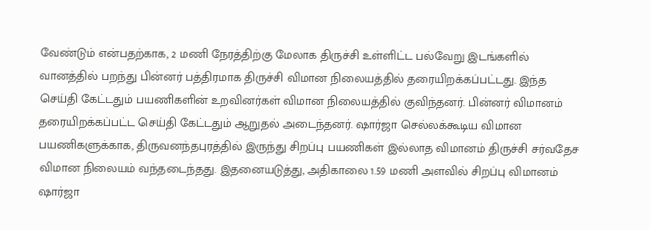வேண்டும் என்பதற்காக, 2 மணி நேரத்திற்கு மேலாக திருச்சி உள்ளிட்ட பல்வேறு இடங்களில் வானத்தில் பறந்து பின்னர் பத்திரமாக திருச்சி விமான நிலையத்தில் தரையிறக்கப்பட்டது. இந்த செய்தி கேட்டதும் பயணிகளின் உறவினர்கள் விமான நிலையத்தில் குவிந்தனர். பின்னர் விமானம் தரையிறக்கப்பட்ட செய்தி கேட்டதும் ஆறுதல் அடைந்தனர். ஷார்ஜா செல்லக்கூடிய விமான பயணிகளுக்காக, திருவனந்தபுரத்தில் இருந்து சிறப்பு பயணிகள் இல்லாத விமானம் திருச்சி சர்வதேச விமான நிலையம் வந்தடைந்தது. இதனையடுத்து, அதிகாலை 1.59 மணி அளவில் சிறப்பு விமானம் ஷார்ஜா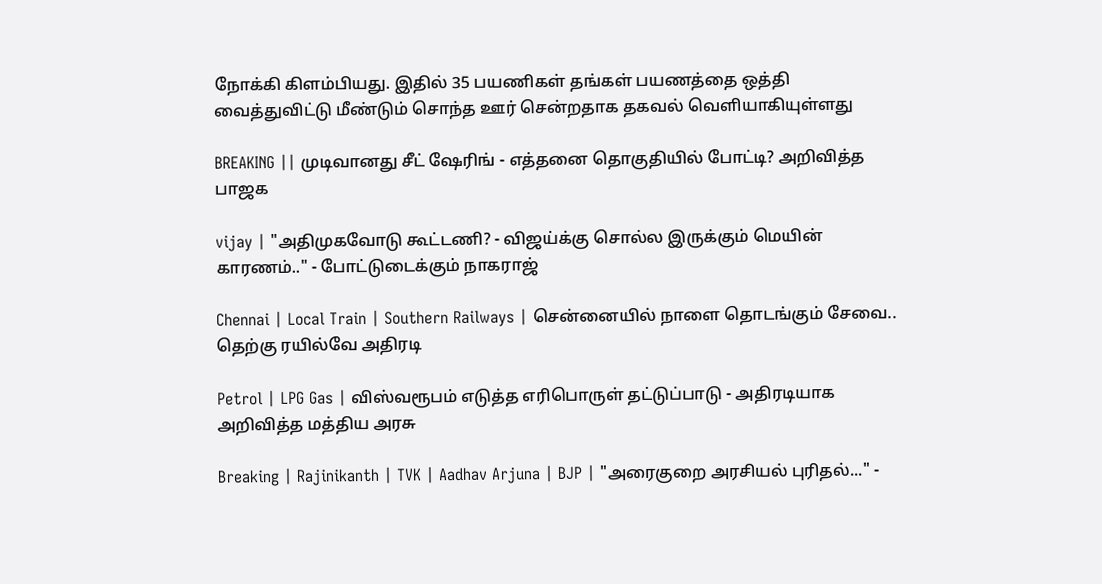நோக்கி கிளம்பியது. இதில் 35 பயணிகள் தங்கள் பயணத்தை ஒத்தி வைத்துவிட்டு மீண்டும் சொந்த ஊர் சென்றதாக தகவல் வெளியாகியுள்ளது

BREAKING || முடிவானது சீட் ஷேரிங் - எத்தனை தொகுதியில் போட்டி? அறிவித்த பாஜக

vijay | "அதிமுகவோடு கூட்டணி? - விஜய்க்கு சொல்ல இருக்கும் மெயின் காரணம்.." - போட்டுடைக்கும் நாகராஜ்

Chennai | Local Train | Southern Railways | சென்னையில் நாளை தொடங்கும் சேவை.. தெற்கு ரயில்வே அதிரடி

Petrol | LPG Gas | விஸ்வரூபம் எடுத்த எரிபொருள் தட்டுப்பாடு - அதிரடியாக அறிவித்த மத்திய அரசு

Breaking | Rajinikanth | TVK | Aadhav Arjuna | BJP | "அரைகுறை அரசியல் புரிதல்..." -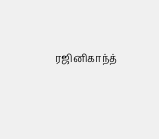ரஜினிகாந்த்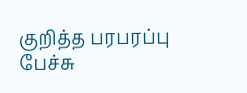குறித்த பரபரப்பு பேச்சு